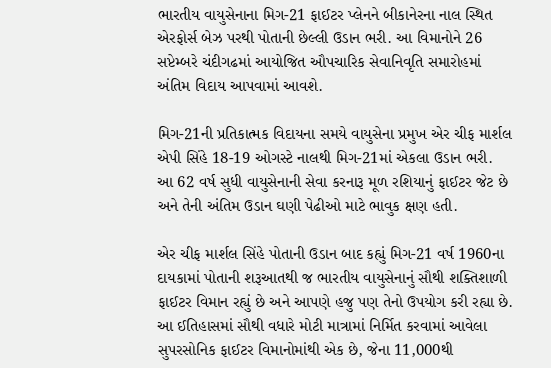ભારતીય વાયુસેનાના મિગ-21 ફાઈટર પ્લેનને બીકાનેરના નાલ સ્થિત એરફોર્સ બેઝ પરથી પોતાની છેલ્લી ઉડાન ભરી. આ વિમાનોને 26 સપ્ટેમ્બરે ચંદીગઢમાં આયોજિત ઔપચારિક સેવાનિવૃતિ સમારોહમાં અંતિમ વિદાય આપવામાં આવશે.

મિગ-21ની પ્રતિકાત્મક વિદાયના સમયે વાયુસેના પ્રમુખ એર ચીફ માર્શલ એપી સિંહે 18-19 ઓગસ્ટે નાલથી મિગ-21માં એકલા ઉડાન ભરી. આ 62 વર્ષ સુધી વાયુસેનાની સેવા કરનારૂ મૂળ રશિયાનું ફાઈટર જેટ છે અને તેની અંતિમ ઉડાન ઘણી પેઢીઓ માટે ભાવુક ક્ષણ હતી.

એર ચીફ માર્શલ સિંહે પોતાની ઉડાન બાદ કહ્યું મિગ-21 વર્ષ 1960ના દાયકામાં પોતાની શરૂઆતથી જ ભારતીય વાયુસેનાનું સૌથી શક્તિશાળી ફાઈટર વિમાન રહ્યું છે અને આપણે હજુ પણ તેનો ઉપયોગ કરી રહ્યા છે. આ ઈતિહાસમાં સૌથી વધારે મોટી માત્રામાં નિર્મિત કરવામાં આવેલા સુપરસોનિક ફાઈટર વિમાનોમાંથી એક છે, જેના 11,000થી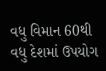વધુ વિમાન 60થી વધુ દેશમાં ઉપયોગ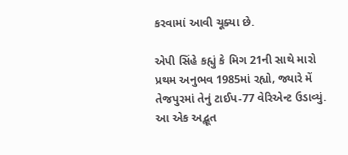કરવામાં આવી ચૂક્યા છે.

એપી સિંહે કહ્યું કે મિગ 21ની સાથે મારો પ્રથમ અનુભવ 1985માં રહ્યો, જ્યારે મેં તેજપુરમાં તેનું ટાઈપ-77 વેરિએન્ટ ઉડાવ્યું. આ એક અદ્ભૂત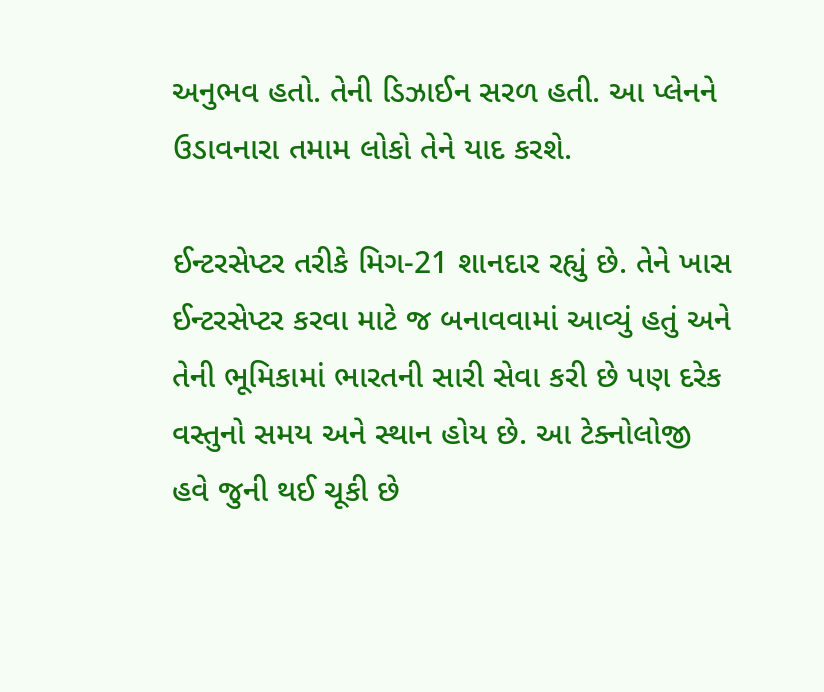અનુભવ હતો. તેની ડિઝાઈન સરળ હતી. આ પ્લેનને ઉડાવનારા તમામ લોકો તેને યાદ કરશે.

ઈન્ટરસેપ્ટર તરીકે મિગ-21 શાનદાર રહ્યું છે. તેને ખાસ ઈન્ટરસેપ્ટર કરવા માટે જ બનાવવામાં આવ્યું હતું અને તેની ભૂમિકામાં ભારતની સારી સેવા કરી છે પણ દરેક વસ્તુનો સમય અને સ્થાન હોય છે. આ ટેક્નોલોજી હવે જુની થઈ ચૂકી છે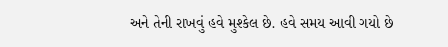અને તેની રાખવું હવે મુશ્કેલ છે. હવે સમય આવી ગયો છે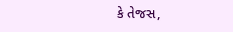કે તેજસ,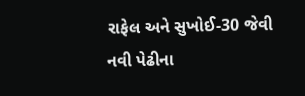રાફેલ અને સુખોઈ-30 જેવી નવી પેઢીના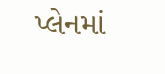પ્લેનમાં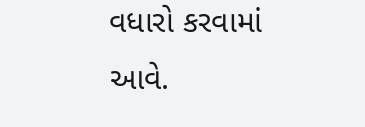વધારો કરવામાં આવે.